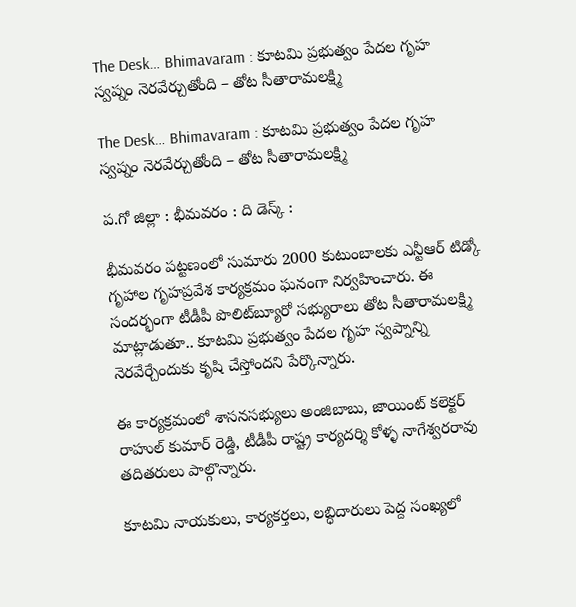The Desk… Bhimavaram : కూటమి ప్రభుత్వం పేదల గృహ స్వప్నం నెరవేర్చుతోంది – తోట సీతారామలక్ష్మి

The Desk… Bhimavaram : కూటమి ప్రభుత్వం పేదల గృహ స్వప్నం నెరవేర్చుతోంది – తోట సీతారామలక్ష్మి

ప.గో జిల్లా : భీమవరం : ది డెస్క్ :

భీమవరం పట్టణంలో సుమారు 2000 కుటుంబాలకు ఎన్టీఆర్ టిడ్కో గృహాల గృహప్రవేశ కార్యక్రమం ఘనంగా నిర్వహించారు. ఈ సందర్భంగా టీడీపీ పొలిట్‌బ్యూరో సభ్యురాలు తోట సీతారామలక్ష్మి మాట్లాడుతూ.. కూటమి ప్రభుత్వం పేదల గృహ స్వప్నాన్ని నెరవేర్చేందుకు కృషి చేస్తోందని పేర్కొన్నారు.

ఈ కార్యక్రమంలో శాసనసభ్యులు అంజిబాబు, జాయింట్ కలెక్టర్ రాహుల్ కుమార్ రెడ్డి, టీడీపీ రాష్ట్ర కార్యదర్శి కోళ్ళ నాగేశ్వరరావు తదితరులు పాల్గొన్నారు.

కూటమి నాయకులు, కార్యకర్తలు, లబ్ధిదారులు పెద్ద సంఖ్యలో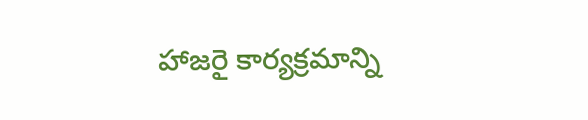హాజరై కార్యక్రమాన్ని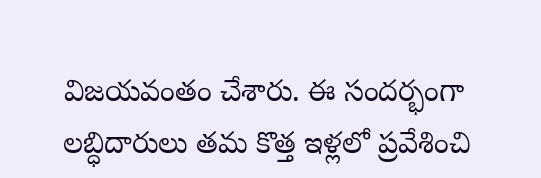విజయవంతం చేశారు. ఈ సందర్భంగా లబ్ధిదారులు తమ కొత్త ఇళ్లలో ప్రవేశించి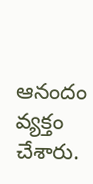ఆనందం వ్యక్తం చేశారు.